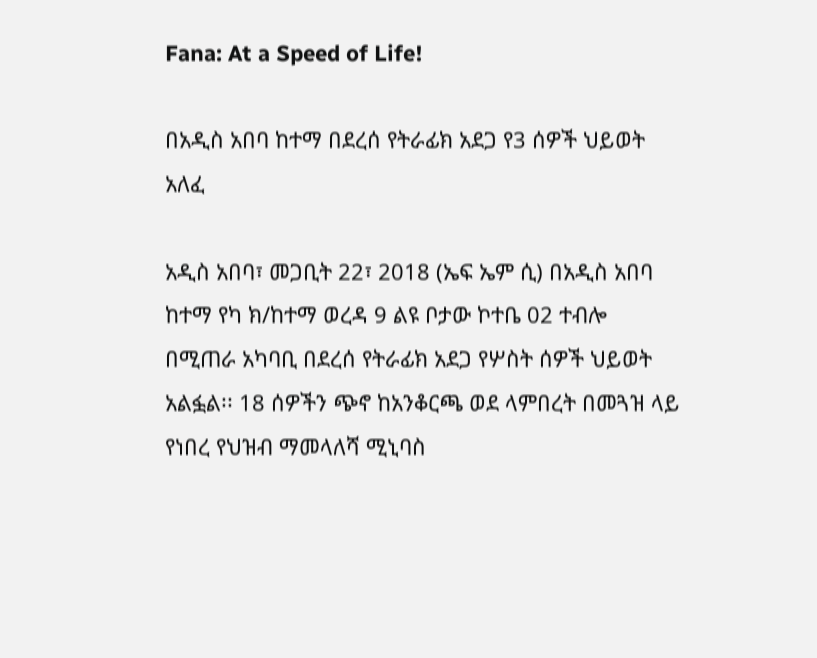Fana: At a Speed of Life!

በአዲስ አበባ ከተማ በደረሰ የትራፊክ አደጋ የ3 ሰዎች ህይወት አለፈ

አዲስ አበባ፣ መጋቢት 22፣ 2018 (ኤፍ ኤም ሲ) በአዲስ አበባ ከተማ የካ ክ/ከተማ ወረዳ 9 ልዩ ቦታው ኮተቤ 02 ተብሎ በሚጠራ አካባቢ በደረሰ የትራፊክ አደጋ የሦስት ሰዎች ህይወት አልፏል፡፡ 18 ሰዎችን ጭኖ ከአንቆርጫ ወደ ላምበረት በመጓዝ ላይ የነበረ የህዝብ ማመላለሻ ሚኒባስ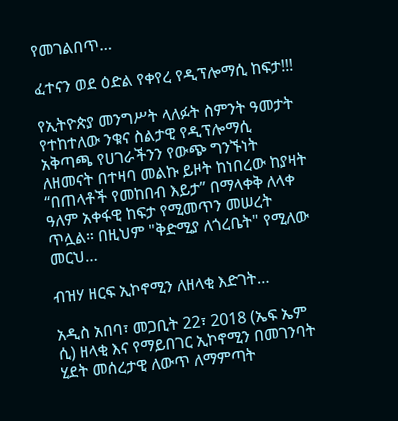የመገልበጥ…

ፈተናን ወደ ዕድል የቀየረ የዲፕሎማሲ ከፍታ!!!

የኢትዮጵያ መንግሥት ላለፉት ስምንት ዓመታት የተከተለው ንቁና ስልታዊ የዲፕሎማሲ አቅጣጫ የሀገራችንን የውጭ ግንኙነት ለዘመናት በተዛባ መልኩ ይዞት ከነበረው ከያዛት “በጠላቶች የመከበብ እይታ” በማላቀቅ ለላቀ ዓለም አቀፋዊ ከፍታ የሚመጥን መሠረት ጥሏል። በዚህም "ቅድሚያ ለጎረቤት" የሚለው መርህ…

ብዝሃ ዘርፍ ኢኮኖሚን ለዘላቂ እድገት…

አዲስ አበባ፣ መጋቢት 22፣ 2018 (ኤፍ ኤም ሲ) ዘላቂ እና የማይበገር ኢኮኖሚን በመገንባት ሂደት መሰረታዊ ለውጥ ለማምጣት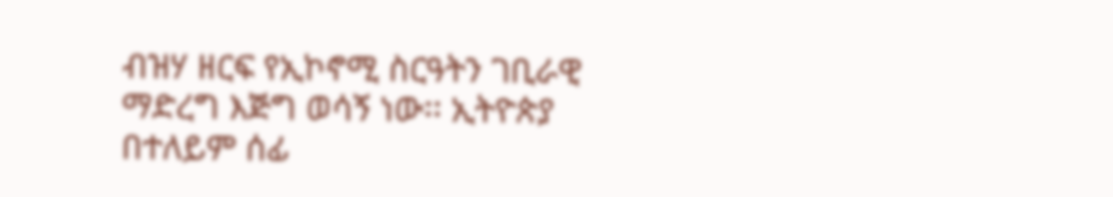ብዝሃ ዘርፍ የኢኮኖሚ ስርዓትን ገቢራዊ ማድረግ እጅግ ወሳኝ ነው፡፡ ኢትዮጵያ በተለይም ሰፊ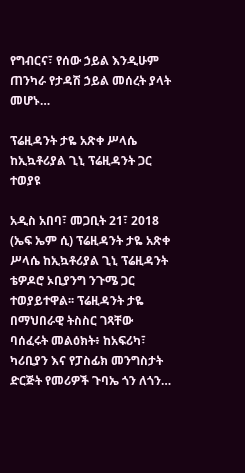የግብርና፣ የሰው ኃይል እንዲሁም ጠንካራ የታዳሽ ኃይል መሰረት ያላት መሆኑ…

ፕሬዚዳንት ታዬ አጽቀ ሥላሴ ከኢኳቶሪያል ጊኒ ፕሬዚዳንት ጋር ተወያዩ

አዲስ አበባ፣ መጋቢት 21፣ 2018 (ኤፍ ኤም ሲ) ፕሬዚዳንት ታዬ አጽቀ ሥላሴ ከኢኳቶሪያል ጊኒ ፕሬዚዳንት ቴዎዶሮ ኦቢያንግ ንጉሜ ጋር ተወያይተዋል፡፡ ፕሬዚዳንት ታዬ በማህበራዊ ትስስር ገጻቸው ባሰፈሩት መልዕክት፥ ከአፍሪካ፣ ካሪቢያን እና የፓስፊክ መንግስታት ድርጅት የመሪዎች ጉባኤ ጎን ለጎን…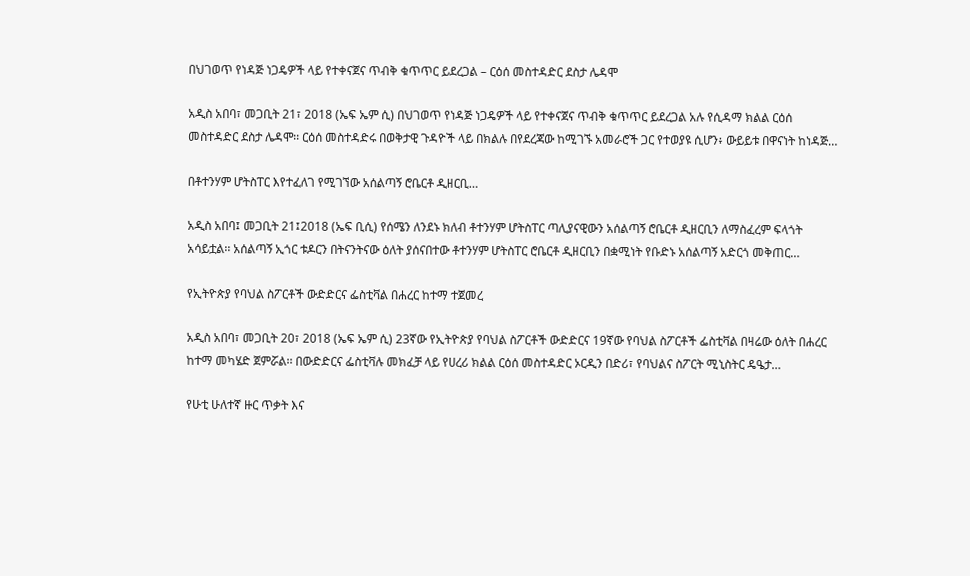በህገወጥ የነዳጅ ነጋዴዎች ላይ የተቀናጀና ጥብቅ ቁጥጥር ይደረጋል – ርዕሰ መስተዳድር ደስታ ሌዳሞ

አዲስ አበባ፣ መጋቢት 21፣ 2018 (ኤፍ ኤም ሲ) በህገወጥ የነዳጅ ነጋዴዎች ላይ የተቀናጀና ጥብቅ ቁጥጥር ይደረጋል አሉ የሲዳማ ክልል ርዕሰ መስተዳድር ደስታ ሌዳሞ፡፡ ርዕሰ መስተዳድሩ በወቅታዊ ጉዳዮች ላይ በክልሉ በየደረጃው ከሚገኙ አመራሮች ጋር የተወያዩ ሲሆን፥ ውይይቱ በዋናነት ከነዳጅ…

በቶተንሃም ሆትስፐር እየተፈለገ የሚገኘው አሰልጣኝ ሮቤርቶ ዲዘርቢ…

አዲስ አበባ፤ መጋቢት 21፤2018 (ኤፍ ቢሲ) የሰሜን ለንደኑ ክለብ ቶተንሃም ሆትስፐር ጣሊያናዊውን አሰልጣኝ ሮቤርቶ ዲዘርቢን ለማስፈረም ፍላጎት አሳይቷል፡፡ አሰልጣኝ ኢጎር ቱዶርን በትናንትናው ዕለት ያሰናበተው ቶተንሃም ሆትስፐር ሮቤርቶ ዲዘርቢን በቋሚነት የቡድኑ አሰልጣኝ አድርጎ መቅጠር…

የኢትዮጵያ የባህል ስፖርቶች ውድድርና ፌስቲቫል በሐረር ከተማ ተጀመረ

አዲስ አበባ፣ መጋቢት 20፣ 2018 (ኤፍ ኤም ሲ) 23ኛው የኢትዮጵያ የባህል ስፖርቶች ውድድርና 19ኛው የባህል ስፖርቶች ፌስቲቫል በዛሬው ዕለት በሐረር ከተማ መካሄድ ጀምሯል፡፡ በውድድርና ፌስቲቫሉ መክፈቻ ላይ የሀረሪ ክልል ርዕሰ መስተዳድር ኦርዲን በድሪ፣ የባህልና ስፖርት ሚኒስትር ዴዔታ…

የሁቲ ሁለተኛ ዙር ጥቃት እና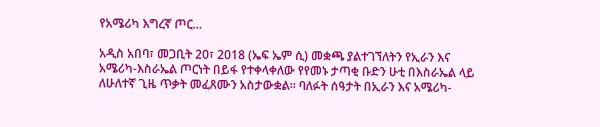የአሜሪካ እግረኛ ጦር…

አዲስ አበባ፣ መጋቢት 20፣ 2018 (ኤፍ ኤም ሲ) መቋጫ ያልተገኘለትን የኢራን እና አሜሪካ-እስራኤል ጦርነት በይፋ የተቀላቀለው የየመኑ ታጣቂ ቡድን ሁቲ በእስራኤል ላይ ለሁለተኛ ጊዜ ጥቃት መፈጸሙን አስታውቋል፡፡ ባለፉት ሰዓታት በኢራን እና አሜሪካ-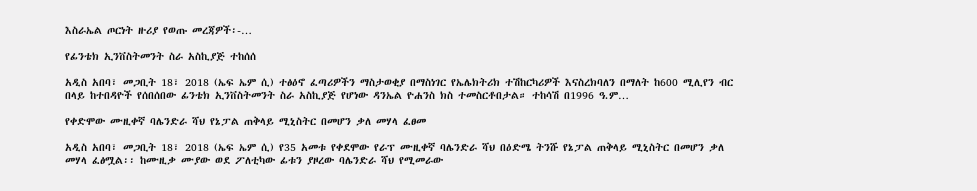እስራኤል ጦርነት ዙሪያ የወጡ መረጃዎች፡-…

የፊንቴክ ኢንቨስትመንት ስራ አስኪያጅ ተከሰሰ

አዲስ አበባ፣ መጋቢት 18፣ 2018 (ኤፍ ኤም ሲ) ተፅዕኖ ፈጣሪዎችን ማስታወቂያ በማስነገር የኤሌክትሪክ ተሽከርካሪዎች እናስረክባለን በማለት ከ600 ሚሊየን ብር በላይ ከተበዳዮች የሰበሰበው ፊንቴክ ኢንቨስትመንት ስራ አስኪያጅ የሆነው ዳንኤል ዮሐንስ ክስ ተመስርቶበታል። ተከሳሽ በ1996 ዓ.ም…

የቀድሞው ሙዚቀኛ ባሌንድራ ሻህ የኔፓል ጠቅላይ ሚኒስትር በመሆን ቃለ መሃላ ፈፀመ

አዲስ አበባ፣ መጋቢት 18፣ 2018 (ኤፍ ኤም ሲ) የ35 አመቱ የቀደሞው የራፕ ሙዚቀኛ ባሌንድራ ሻህ በዕድሜ ትንሹ የኔፓል ጠቅላይ ሚኒስትር በመሆን ቃለ መሃላ ፈፅሟል፡፡ ከሙዚቃ ሙያው ወደ ፖለቲካው ፊቱን ያዞረው ባሌንድራ ሻህ የሚመራው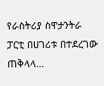የራስትሪያ ስዋታንትራ ፓርቲ በሀገሪቱ በተደረገው ጠቅላላ…